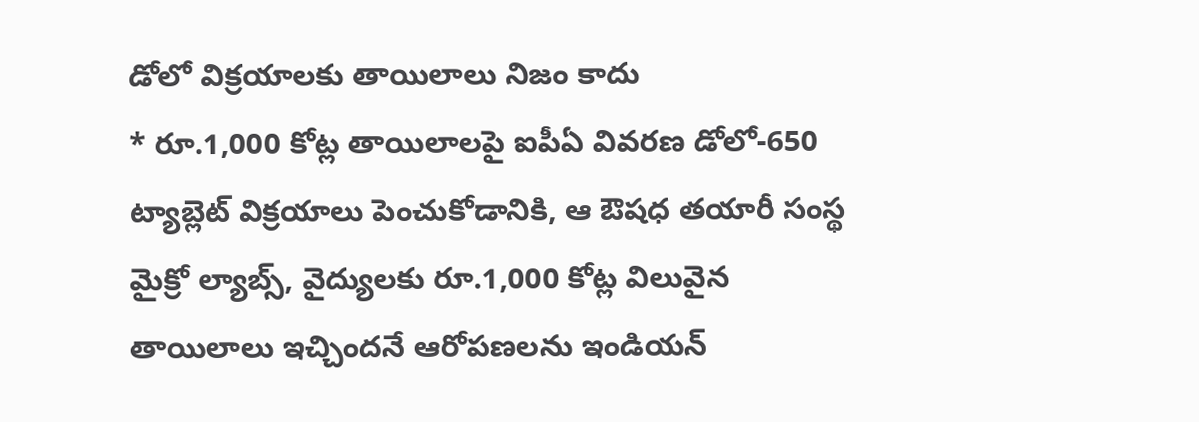డోలో విక్రయాలకు తాయిలాలు నిజం కాదు
* రూ.1,000 కోట్ల తాయిలాలపై ఐపీఏ వివరణ డోలో-650 ట్యాబ్లెట్ విక్రయాలు పెంచుకోడానికి, ఆ ఔషధ తయారీ సంస్థ మైక్రో ల్యాబ్స్, వైద్యులకు రూ.1,000 కోట్ల విలువైన తాయిలాలు ఇచ్చిందనే ఆరోపణలను ఇండియన్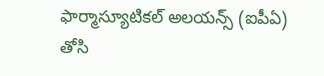ఫార్మాస్యూటికల్ అలయన్స్ (ఐపీఏ) తోసి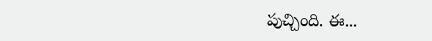పుచ్చింది. ఈ...